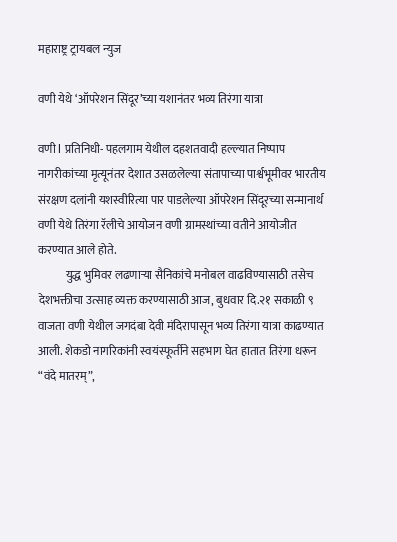महाराष्ट्र ट्रायबल न्युज

वणी येथे ‘ऑपरेशन सिंदूर’च्या यशानंतर भव्य तिरंगा यात्रा

वणी l प्रतिनिधी- पहलगाम येथील दहशतवादी हल्ल्यात निष्पाप नागरीकांच्या मृत्यूनंतर देशात उसळलेल्या संतापाच्या पार्श्वभूमीवर भारतीय संरक्षण दलांनी यशस्वीरित्या पार पाडलेल्या ऑपरेशन सिंदूरच्या सन्मानार्थ वणी येथे तिरंगा रॅलीचे आयोजन वणी ग्रामस्थांच्या वतीने आयोजीत करण्यात आले होते.
            युद्ध भुमिवर लढणाऱ्या सैनिकांचे मनोबल वाढविण्यासाठी तसेच देशभक्तीचा उत्साह व्यक्त करण्यासाठी आज, बुधवार दि.२१ सकाळी ९ वाजता वणी येथील जगदंबा देवी मंदिरापासून भव्य तिरंगा यात्रा काढण्यात आली. शेकडो नागरिकांनी स्वयंस्फूर्तीने सहभाग घेत हातात तिरंगा धरून “वंदे मातरम्”,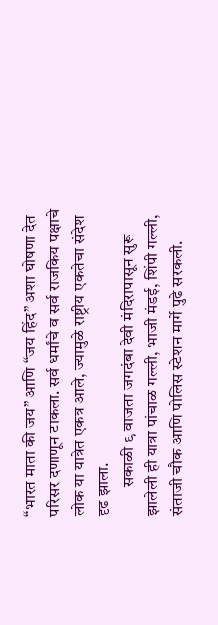“भारत माता की जय” आणि “जय हिंद” अशा घोषणा देत परिसर दणाणून टाकला. सर्व धर्मांचे व सर्व राजकिय पक्षाचे लोक या यात्रेत एकत्र आले, ज्यामुळे राष्ट्रीय एकतेचा संदेश दृढ झाला.
         सकाळी ९ वाजता जगदंबा देवी मंदिरापासून सुरू झालेली ही यात्रा पांचाळ गल्ली, भाजी मंडई, शिंपी गल्ली, संताजी चौक आणि पोलिस स्टेशन मार्गे पुढे सरकली.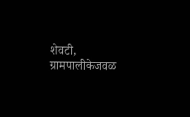शेवटी, ग्रामपालीकेजवळ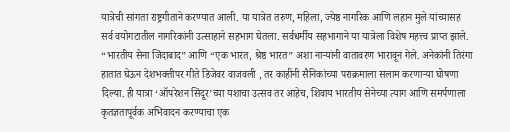यात्रेची सांगता राष्ट्रगीताने करण्यात आली. या यात्रेत तरुण, महिला, ज्येष्ठ नागरिक आणि लहान मुले यांच्यासह सर्व वयोगटातील नागरिकांनी उत्साहाने सहभाग घेतला. सर्वधर्मीय सहभागाने या यात्रेला विशेष महत्त्व प्राप्त झाले. “भारतीय सेना जिंदाबाद” आणि “एक भारत, श्रेष्ठ भारत” अशा नाऱ्यांनी वातावरण भारावून गेले. अनेकांनी तिरंगा हातात घेऊन देशभक्तीपर गीते डिजेवर वाजवली , तर काहींनी सैनिकांच्या पराक्रमाला सलाम करणाऱ्या घोषणा दिल्या. ही यात्रा ‘ऑपरेशन सिंदूर’च्या यशाचा उत्सव तर आहेच, शिवाय भारतीय सेनेच्या त्याग आणि समर्पणाला कृतज्ञतापूर्वक अभिवादन करण्याचा एक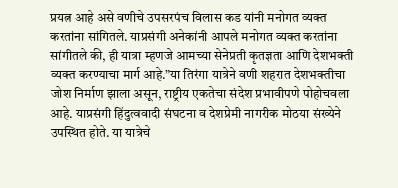प्रयत्न आहे असे वणीचे उपसरपंच विलास कड यांनी मनोगत व्यक्त करतांना सांगितले. याप्रसंगी अनेकांनी आपले मनोगत व्यक्त करतांना सांगीतले की, ही यात्रा म्हणजे आमच्या सेनेप्रती कृतज्ञता आणि देशभक्ती व्यक्त करण्याचा मार्ग आहे.”या तिरंगा यात्रेने वणी शहरात देशभक्तीचा जोश निर्माण झाला असून, राष्ट्रीय एकतेचा संदेश प्रभावीपणे पोहोचवला आहे. याप्रसंगी हिंदुत्ववादी संघटना व देशप्रेमी नागरीक मोठया संख्येने उपस्थित होते. या यात्रेचे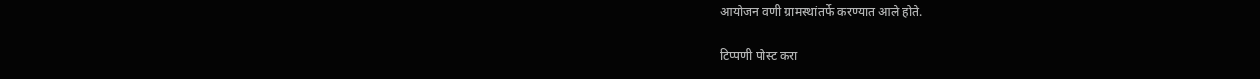आयोजन वणी ग्रामस्थांतर्फे करण्यात आले होते.

टिप्पणी पोस्ट करा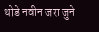थोडे नवीन जरा जुने